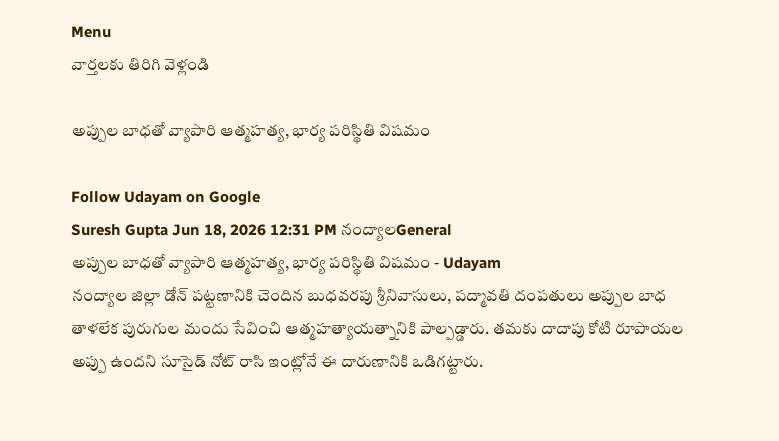Menu
వార్తలకు తిరిగి వెళ్లండి

అప్పుల బాధతో వ్యాపారి ఆత్మహత్య, భార్య పరిస్థితి విషమం

Follow Udayam on Google
Suresh Gupta Jun 18, 2026 12:31 PM నంద్యాలGeneral
అప్పుల బాధతో వ్యాపారి ఆత్మహత్య, భార్య పరిస్థితి విషమం - Udayam
నంద్యాల జిల్లా డోన్ పట్టణానికి చెందిన బుధవరపు శ్రీనివాసులు, పద్మావతి దంపతులు అప్పుల బాధ తాళలేక పురుగుల మందు సేవించి ఆత్మహత్యాయత్నానికి పాల్పడ్డారు. తమకు దాదాపు కోటి రూపాయల అప్పు ఉందని సూసైడ్ నోట్ రాసి ఇంట్లోనే ఈ దారుణానికి ఒడిగట్టారు.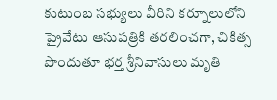కుటుంబ సభ్యులు వీరిని కర్నూలులోని ప్రైవేటు ఆసుపత్రికి తరలించగా, చికిత్స పొందుతూ భర్త శ్రీనివాసులు మృతి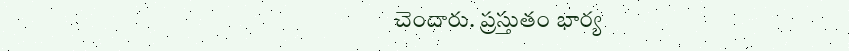చెందారు. ప్రస్తుతం భార్య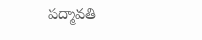పద్మావతి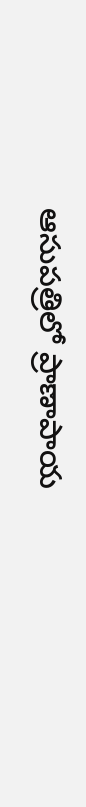ఆసుపత్రిలో ప్రాణాపాయ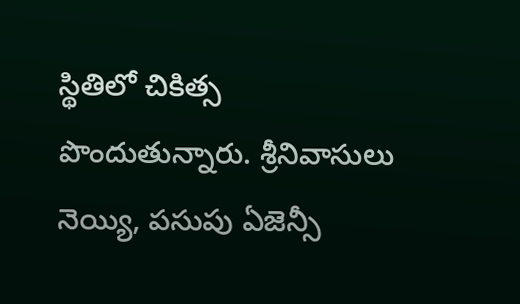స్థితిలో చికిత్స పొందుతున్నారు. శ్రీనివాసులు నెయ్యి, పసుపు ఏజెన్సీ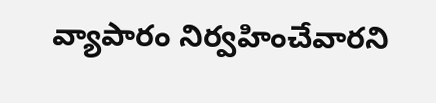వ్యాపారం నిర్వహించేవారని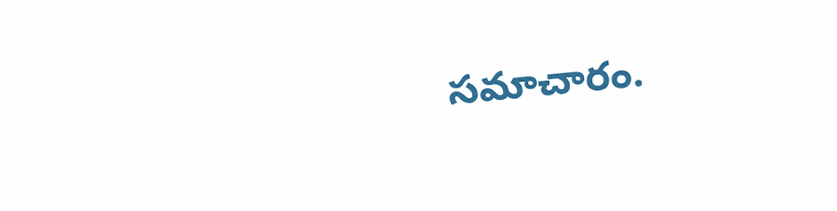సమాచారం.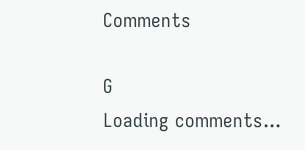Comments

G
Loading comments...